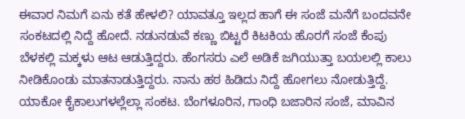ಈವಾರ ನಿಮಗೆ ಏನು ಕತೆ ಹೇಳಲಿ? ಯಾವತ್ತೂ ಇಲ್ಲದ ಹಾಗೆ ಈ ಸಂಜೆ ಮನೆಗೆ ಬಂದವನೇ ಸಂಕಟದಲ್ಲಿ ನಿದ್ದೆ ಹೋದೆ. ನಡುನಡುವೆ ಕಣ್ಣು ಬಿಟ್ಟರೆ ಕಿಟಕಿಯ ಹೊರಗೆ ಸಂಜೆ ಕೆಂಪು ಬೆಳಕಲ್ಲಿ ಮಕ್ಕಳು ಆಟ ಆಡುತ್ತಿದ್ದರು. ಹೆಂಗಸರು ಎಲೆ ಅಡಿಕೆ ಜಗಿಯುತ್ತಾ ಬಯಲಲ್ಲಿ ಕಾಲು ನೀಡಿಕೊಂಡು ಮಾತನಾಡುತ್ತಿದ್ದರು. ನಾನು ಹಠ ಹಿಡಿದು ನಿದ್ದೆ ಹೋಗಲು ನೋಡುತ್ತಿದ್ದೆ. ಯಾಕೋ ಕೈಕಾಲುಗಳಲ್ಲೆಲ್ಲಾ ಸಂಕಟ. ಬೆಂಗಳೂರಿನ, ಗಾಂಧಿ ಬಜಾರಿನ ಸಂಜೆ, ಮಾವಿನ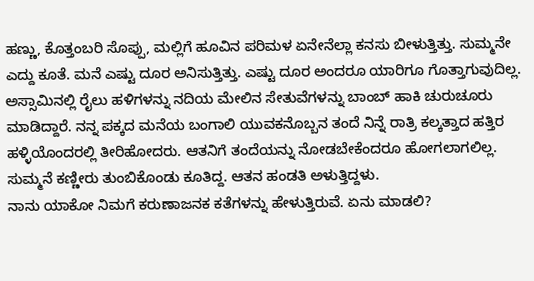ಹಣ್ಣು, ಕೊತ್ತಂಬರಿ ಸೊಪ್ಪು, ಮಲ್ಲಿಗೆ ಹೂವಿನ ಪರಿಮಳ ಏನೇನೆಲ್ಲಾ ಕನಸು ಬೀಳುತ್ತಿತ್ತು. ಸುಮ್ಮನೇ ಎದ್ದು ಕೂತೆ. ಮನೆ ಎಷ್ಟು ದೂರ ಅನಿಸುತ್ತಿತ್ತು. ಎಷ್ಟು ದೂರ ಅಂದರೂ ಯಾರಿಗೂ ಗೊತ್ತಾಗುವುದಿಲ್ಲ. ಅಸ್ಸಾಮಿನಲ್ಲಿ ರೈಲು ಹಳಿಗಳನ್ನು ನದಿಯ ಮೇಲಿನ ಸೇತುವೆಗಳನ್ನು ಬಾಂಬ್ ಹಾಕಿ ಚುರುಚೂರು ಮಾಡಿದ್ದಾರೆ. ನನ್ನ ಪಕ್ಕದ ಮನೆಯ ಬಂಗಾಲಿ ಯುವಕನೊಬ್ಬನ ತಂದೆ ನಿನ್ನೆ ರಾತ್ರಿ ಕಲ್ಕತ್ತಾದ ಹತ್ತಿರ ಹಳ್ಳಿಯೊಂದರಲ್ಲಿ ತೀರಿಹೋದರು. ಆತನಿಗೆ ತಂದೆಯನ್ನು ನೋಡಬೇಕೆಂದರೂ ಹೋಗಲಾಗಲಿಲ್ಲ. ಸುಮ್ಮನೆ ಕಣ್ಣೀರು ತುಂಬಿಕೊಂಡು ಕೂತಿದ್ದ. ಆತನ ಹಂಡತಿ ಅಳುತ್ತಿದ್ದಳು.
ನಾನು ಯಾಕೋ ನಿಮಗೆ ಕರುಣಾಜನಕ ಕತೆಗಳನ್ನು ಹೇಳುತ್ತಿರುವೆ. ಏನು ಮಾಡಲಿ?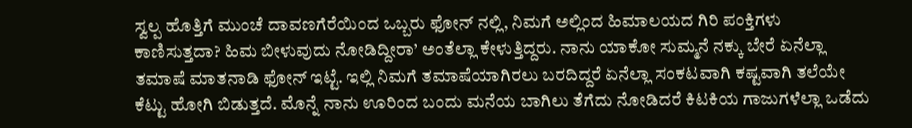ಸ್ವಲ್ಪ ಹೊತ್ತಿಗೆ ಮುಂಚೆ ದಾವಣಗೆರೆಯಿಂದ ಒಬ್ಬರು ಫೋನ್ ನಲ್ಲಿ, ನಿಮಗೆ ಅಲ್ಲಿಂದ ಹಿಮಾಲಯದ ಗಿರಿ ಪಂಕ್ತಿಗಳು ಕಾಣಿಸುತ್ತದಾ? ಹಿಮ ಬೀಳುವುದು ನೋಡಿದ್ದೀರಾ’ ಅಂತೆಲ್ಲಾ ಕೇಳುತ್ತಿದ್ದರು. ನಾನು ಯಾಕೋ ಸುಮ್ಮನೆ ನಕ್ಕು ಬೇರೆ ಏನೆಲ್ಲಾ ತಮಾಷೆ ಮಾತನಾಡಿ ಫೋನ್ ಇಟ್ಟೆ. ಇಲ್ಲಿ ನಿಮಗೆ ತಮಾಷೆಯಾಗಿರಲು ಬರದಿದ್ದರೆ ಏನೆಲ್ಲಾ ಸಂಕಟವಾಗಿ ಕಷ್ಟವಾಗಿ ತಲೆಯೇ ಕೆಟ್ಟು ಹೋಗಿ ಬಿಡುತ್ತದೆ. ಮೊನ್ನೆ ನಾನು ಊರಿಂದ ಬಂದು ಮನೆಯ ಬಾಗಿಲು ತೆಗೆದು ನೋಡಿದರೆ ಕಿಟಕಿಯ ಗಾಜುಗಳೆಲ್ಲಾ ಒಡೆದು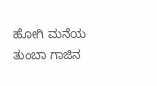ಹೋಗಿ ಮನೆಯ ತುಂಬಾ ಗಾಜಿನ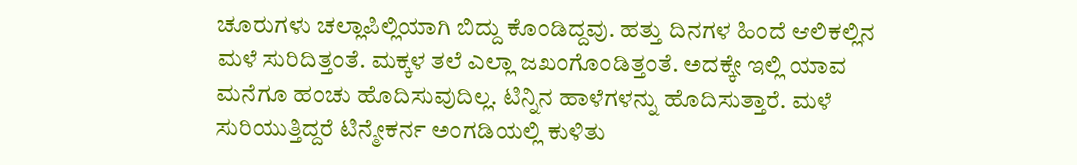ಚೂರುಗಳು ಚಲ್ಲಾಪಿಲ್ಲಿಯಾಗಿ ಬಿದ್ದು ಕೊಂಡಿದ್ದವು. ಹತ್ತು ದಿನಗಳ ಹಿಂದೆ ಆಲಿಕಲ್ಲಿನ ಮಳೆ ಸುರಿದಿತ್ತಂತೆ. ಮಕ್ಕಳ ತಲೆ ಎಲ್ಲಾ ಜಖಂಗೊಂಡಿತ್ತಂತೆ. ಅದಕ್ಕೇ ಇಲ್ಲಿ ಯಾವ ಮನೆಗೂ ಹಂಚು ಹೊದಿಸುವುದಿಲ್ಲ. ಟಿನ್ನಿನ ಹಾಳೆಗಳನ್ನು ಹೊದಿಸುತ್ತಾರೆ. ಮಳೆ ಸುರಿಯುತ್ತಿದ್ದರೆ ಟಿನ್ಮೇಕರ್ನ ಅಂಗಡಿಯಲ್ಲಿ ಕುಳಿತು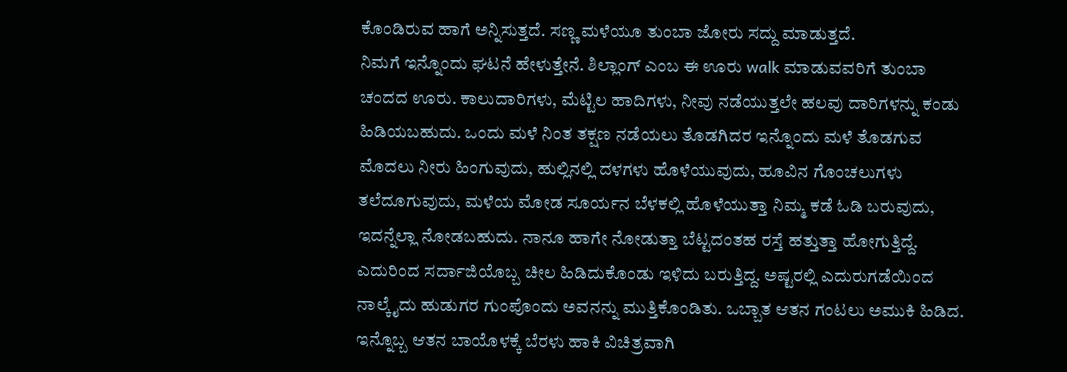ಕೊಂಡಿರುವ ಹಾಗೆ ಅನ್ನಿಸುತ್ತದೆ. ಸಣ್ಣ ಮಳೆಯೂ ತುಂಬಾ ಜೋರು ಸದ್ದು ಮಾಡುತ್ತದೆ.
ನಿಮಗೆ ಇನ್ನೊಂದು ಘಟನೆ ಹೇಳುತ್ತೇನೆ. ಶಿಲ್ಲಾಂಗ್ ಎಂಬ ಈ ಊರು walk ಮಾಡುವವರಿಗೆ ತುಂಬಾ ಚಂದದ ಊರು. ಕಾಲುದಾರಿಗಳು, ಮೆಟ್ಟಿಲ ಹಾದಿಗಳು, ನೀವು ನಡೆಯುತ್ತಲೇ ಹಲವು ದಾರಿಗಳನ್ನು ಕಂಡು ಹಿಡಿಯಬಹುದು. ಒಂದು ಮಳೆ ನಿಂತ ತಕ್ಷಣ ನಡೆಯಲು ತೊಡಗಿದರ ಇನ್ನೊಂದು ಮಳೆ ತೊಡಗುವ ಮೊದಲು ನೀರು ಹಿಂಗುವುದು, ಹುಲ್ಲಿನಲ್ಲಿ ದಳಗಳು ಹೊಳೆಯುವುದು, ಹೂವಿನ ಗೊಂಚಲುಗಳು ತಲೆದೂಗುವುದು, ಮಳೆಯ ಮೋಡ ಸೂರ್ಯನ ಬೆಳಕಲ್ಲಿ ಹೊಳೆಯುತ್ತಾ ನಿಮ್ಮ ಕಡೆ ಓಡಿ ಬರುವುದು, ಇದನ್ನೆಲ್ಲಾ ನೋಡಬಹುದು. ನಾನೂ ಹಾಗೇ ನೋಡುತ್ತಾ ಬೆಟ್ಟದಂತಹ ರಸ್ತೆ ಹತ್ತುತ್ತಾ ಹೋಗುತ್ತಿದ್ದೆ. ಎದುರಿಂದ ಸರ್ದಾಜಿಯೊಬ್ಬ ಚೀಲ ಹಿಡಿದುಕೊಂಡು ಇಳಿದು ಬರುತ್ತಿದ್ದ. ಅಷ್ಟರಲ್ಲಿ ಎದುರುಗಡೆಯಿಂದ ನಾಲ್ಕೈದು ಹುಡುಗರ ಗುಂಪೊಂದು ಅವನನ್ನು ಮುತ್ತಿಕೊಂಡಿತು. ಒಬ್ಬಾತ ಆತನ ಗಂಟಲು ಅಮುಕಿ ಹಿಡಿದ. ಇನ್ನೊಬ್ಬ ಆತನ ಬಾಯೊಳಕ್ಕೆ ಬೆರಳು ಹಾಕಿ ವಿಚಿತ್ರವಾಗಿ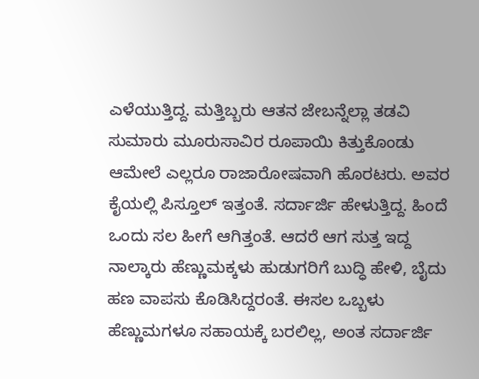ಎಳೆಯುತ್ತಿದ್ದ. ಮತ್ತಿಬ್ಬರು ಆತನ ಜೇಬನ್ನೆಲ್ಲಾ ತಡವಿ ಸುಮಾರು ಮೂರುಸಾವಿರ ರೂಪಾಯಿ ಕಿತ್ತುಕೊಂಡು ಆಮೇಲೆ ಎಲ್ಲರೂ ರಾಜಾರೋಷವಾಗಿ ಹೊರಟರು. ಅವರ ಕೈಯಲ್ಲಿ ಪಿಸ್ತೂಲ್ ಇತ್ತಂತೆ. ಸರ್ದಾರ್ಜಿ ಹೇಳುತ್ತಿದ್ದ. ಹಿಂದೆ ಒಂದು ಸಲ ಹೀಗೆ ಆಗಿತ್ತಂತೆ. ಆದರೆ ಆಗ ಸುತ್ತ ಇದ್ದ ನಾಲ್ಕಾರು ಹೆಣ್ಣುಮಕ್ಕಳು ಹುಡುಗರಿಗೆ ಬುದ್ಧಿ ಹೇಳಿ, ಬೈದು ಹಣ ವಾಪಸು ಕೊಡಿಸಿದ್ದರಂತೆ. ಈಸಲ ಒಬ್ಬಳು ಹೆಣ್ಣುಮಗಳೂ ಸಹಾಯಕ್ಕೆ ಬರಲಿಲ್ಲ, ಅಂತ ಸರ್ದಾರ್ಜಿ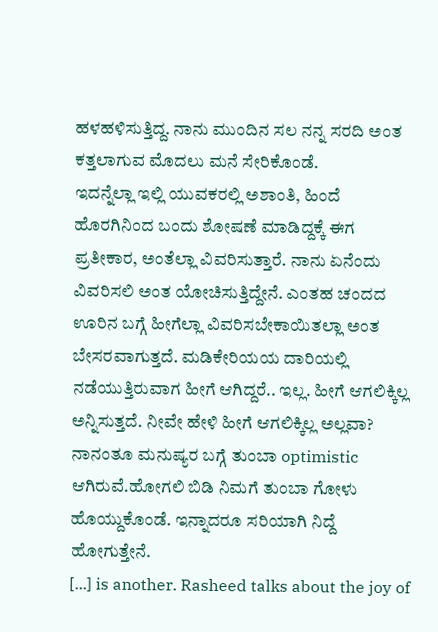ಹಳಹಳಿಸುತ್ತಿದ್ದ. ನಾನು ಮುಂದಿನ ಸಲ ನನ್ನ ಸರದಿ ಅಂತ ಕತ್ತಲಾಗುವ ಮೊದಲು ಮನೆ ಸೇರಿಕೊಂಡೆ.
ಇದನ್ನೆಲ್ಲಾ ಇಲ್ಲಿ ಯುವಕರಲ್ಲಿ ಅಶಾಂತಿ, ಹಿಂದೆ ಹೊರಗಿನಿಂದ ಬಂದು ಶೋಷಣೆ ಮಾಡಿದ್ದಕ್ಕೆ ಈಗ ಪ್ರತೀಕಾರ, ಅಂತೆಲ್ಲಾ ವಿವರಿಸುತ್ತಾರೆ. ನಾನು ಏನೆಂದು ವಿವರಿಸಲಿ ಅಂತ ಯೋಚಿಸುತ್ತಿದ್ದೇನೆ. ಎಂತಹ ಚಂದದ ಊರಿನ ಬಗ್ಗೆ ಹೀಗೆಲ್ಲಾ ವಿವರಿಸಬೇಕಾಯಿತಲ್ಲಾ ಅಂತ ಬೇಸರವಾಗುತ್ತದೆ. ಮಡಿಕೇರಿಯಯ ದಾರಿಯಲ್ಲಿ ನಡೆಯುತ್ತಿರುವಾಗ ಹೀಗೆ ಆಗಿದ್ದರೆ.. ಇಲ್ಲ. ಹೀಗೆ ಆಗಲಿಕ್ಕಿಲ್ಲ ಅನ್ನಿಸುತ್ತದೆ. ನೀವೇ ಹೇಳಿ ಹೀಗೆ ಆಗಲಿಕ್ಕಿಲ್ಲ ಅಲ್ಲವಾ? ನಾನಂತೂ ಮನುಷ್ಯರ ಬಗ್ಗೆ ತುಂಬಾ optimistic ಆಗಿರುವೆ.ಹೋಗಲಿ ಬಿಡಿ ನಿಮಗೆ ತುಂಬಾ ಗೋಳು ಹೊಯ್ದುಕೊಂಡೆ. ಇನ್ನಾದರೂ ಸರಿಯಾಗಿ ನಿದ್ದೆ ಹೋಗುತ್ತೇನೆ.
[...] is another. Rasheed talks about the joy of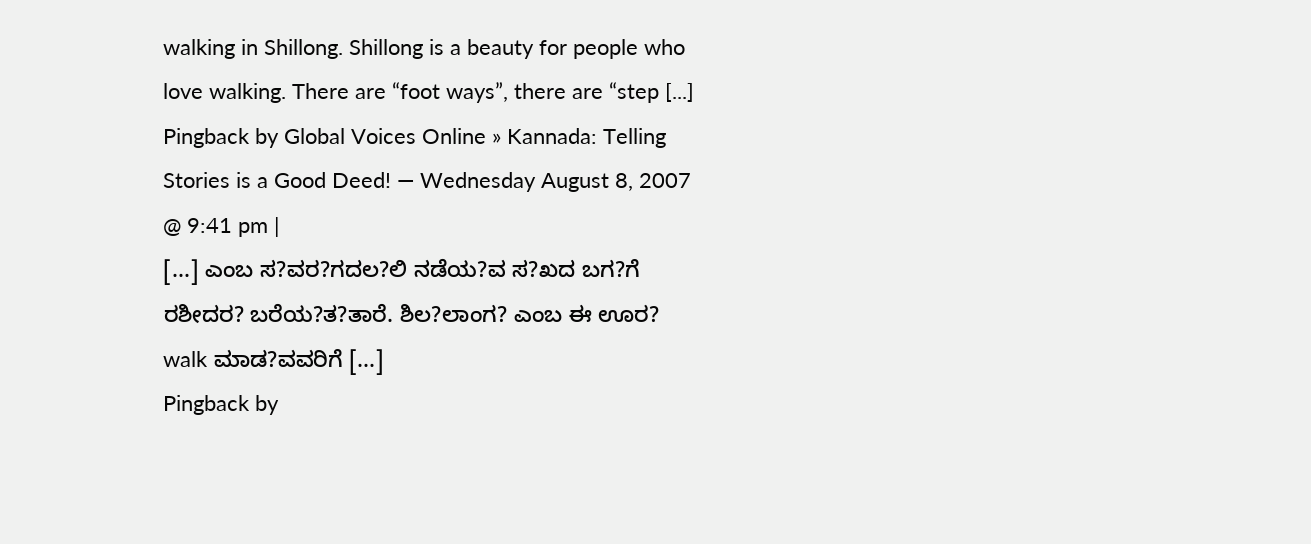walking in Shillong. Shillong is a beauty for people who love walking. There are “foot ways”, there are “step [...]
Pingback by Global Voices Online » Kannada: Telling Stories is a Good Deed! — Wednesday August 8, 2007 @ 9:41 pm |
[...] ಎಂಬ ಸ?ವರ?ಗದಲ?ಲಿ ನಡೆಯ?ವ ಸ?ಖದ ಬಗ?ಗೆ ರಶೀದರ? ಬರೆಯ?ತ?ತಾರೆ. ಶಿಲ?ಲಾಂಗ? ಎಂಬ ಈ ಊರ? walk ಮಾಡ?ವವರಿಗೆ [...]
Pingback by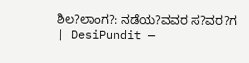ಶಿಲ?ಲಾಂಗ?: ನಡೆಯ?ವವರ ಸ?ವರ?ಗ | DesiPundit —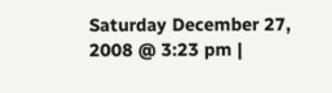Saturday December 27, 2008 @ 3:23 pm |